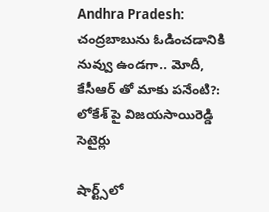Andhra Pradesh: చంద్రబాబును ఓడించడానికి నువ్వు ఉండగా.. మోదీ, కేసీఆర్ తో మాకు పనేంటి?: లోకేశ్ పై విజయసాయిరెడ్డి సెటైర్లు

షార్ట్స్‌లో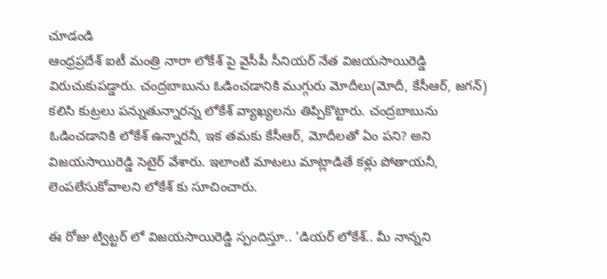చూడండి
ఆంధ్రప్రదేశ్ ఐటీ మంత్రి నారా లోకేశ్ పై వైసీపీ సీనియర్ నేత విజయసాయిరెడ్డి విరుచుకుపడ్డారు. చంద్రబాబును ఓడించడానికి ముగ్గురు మోదీలు(మోదీ, కేసీఆర్, జగన్) కలిసి కుట్రలు పన్నుతున్నారన్న లోకేశ్ వ్యాఖ్యలను తిప్పికొట్టారు. చంద్రబాబును ఓడించడానికి లోకేశ్ ఉన్నారనీ, ఇక తమకు కేసీఆర్, మోదీలతో ఏం పని? అని విజయసాయిరెడ్డి సెటైర్ వేశారు. ఇలాంటి మాటలు మాట్లాడితే కళ్లు పోతాయనీ, లెంపలేసుకోవాలని లోకేశ్ కు సూచించారు.

ఈ రోజు ట్విట్టర్ లో విజయసాయిరెడ్డి స్పందిస్తూ.. ‘డియర్ లోకేశ్.. మీ నాన్నని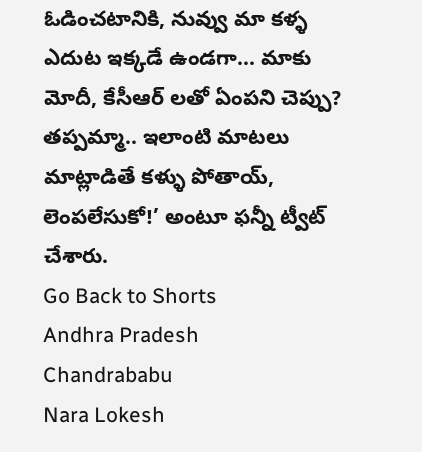ఓడించటానికి, నువ్వు మా కళ్ళ ఎదుట ఇక్కడే ఉండగా... మాకు మోదీ, కేసీఆర్ లతో ఏంపని చెప్పు? తప్పమ్మా.. ఇలాంటి మాటలు మాట్లాడితే కళ్ళు పోతాయ్, లెంపలేసుకో!’ అంటూ ఫన్నీ ట్వీట్ చేశారు.
Go Back to Shorts
Andhra Pradesh
Chandrababu
Nara Lokesh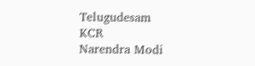Telugudesam
KCR
Narendra Modi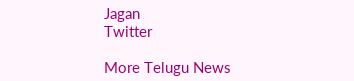Jagan
Twitter

More Telugu News